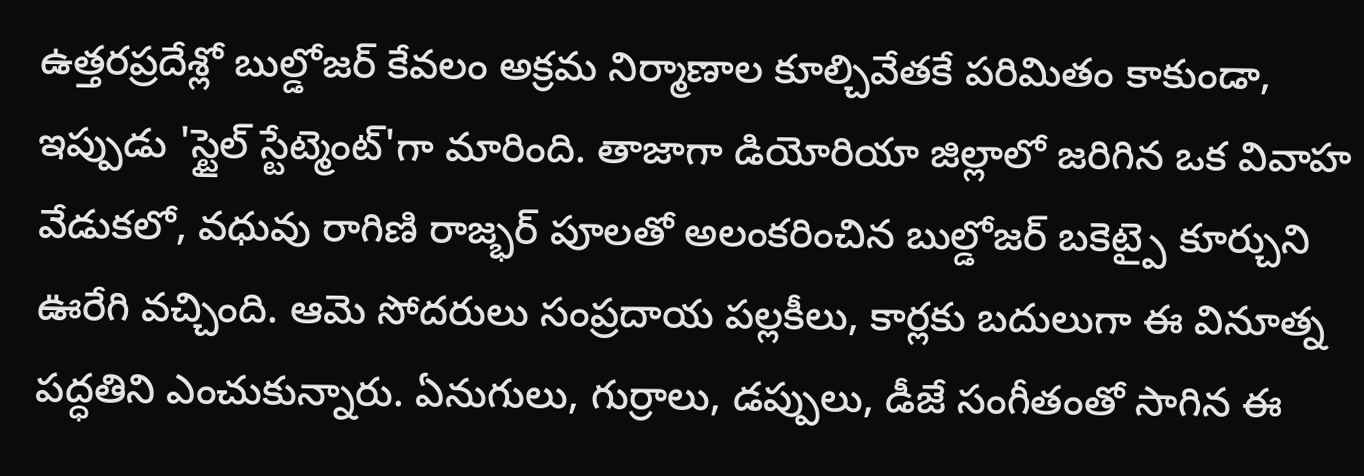ఉత్తరప్రదేశ్లో బుల్డోజర్ కేవలం అక్రమ నిర్మాణాల కూల్చివేతకే పరిమితం కాకుండా, ఇప్పుడు 'స్టైల్ స్టేట్మెంట్'గా మారింది. తాజాగా డియోరియా జిల్లాలో జరిగిన ఒక వివాహ వేడుకలో, వధువు రాగిణి రాజ్భర్ పూలతో అలంకరించిన బుల్డోజర్ బకెట్పై కూర్చుని ఊరేగి వచ్చింది. ఆమె సోదరులు సంప్రదాయ పల్లకీలు, కార్లకు బదులుగా ఈ వినూత్న పద్ధతిని ఎంచుకున్నారు. ఏనుగులు, గుర్రాలు, డప్పులు, డీజే సంగీతంతో సాగిన ఈ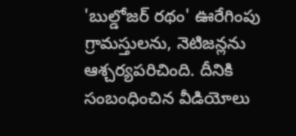'బుల్డోజర్ రథం' ఊరేగింపు గ్రామస్తులను, నెటిజన్లను ఆశ్చర్యపరిచింది. దీనికి సంబంధించిన వీడియోలు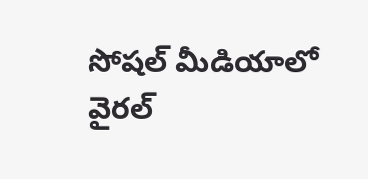సోషల్ మీడియాలో వైరల్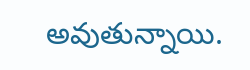అవుతున్నాయి.